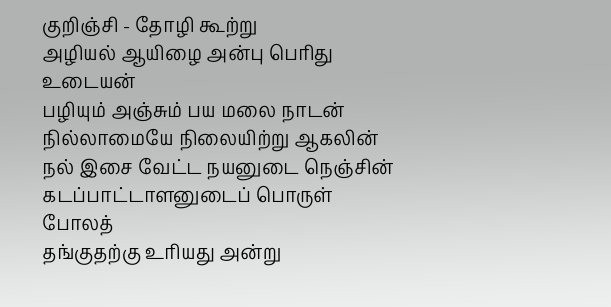குறிஞ்சி - தோழி கூற்று
அழியல் ஆயிழை அன்பு பெரிது உடையன்
பழியும் அஞ்சும் பய மலை நாடன்
நில்லாமையே நிலையிற்று ஆகலின்
நல் இசை வேட்ட நயனுடை நெஞ்சின்
கடப்பாட்டாளனுடைப் பொருள் போலத்
தங்குதற்கு உரியது அன்று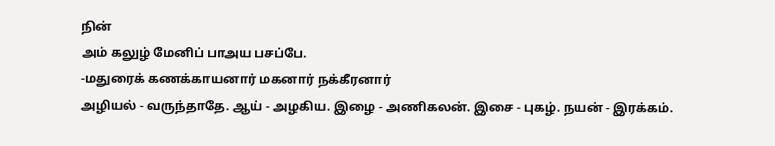நின்
அம் கலுழ் மேனிப் பாஅய பசப்பே.
-மதுரைக் கணக்காயனார் மகனார் நக்கீரனார்
அழியல் - வருந்தாதே. ஆய் - அழகிய. இழை - அணிகலன். இசை - புகழ். நயன் - இரக்கம்.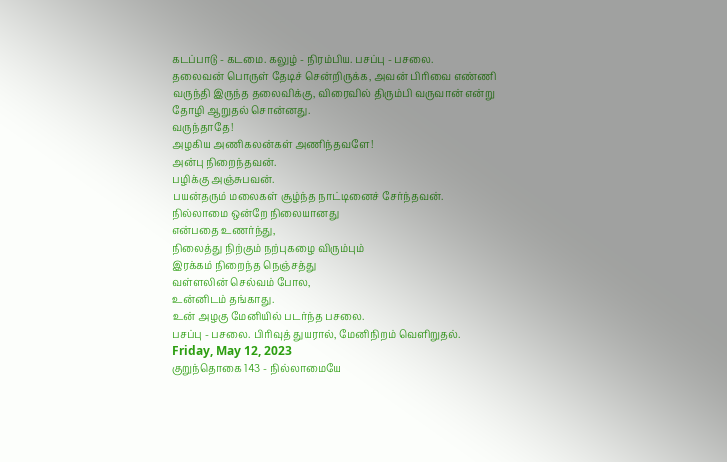கடப்பாடு - கடமை. கலுழ் - நிரம்பிய. பசப்பு - பசலை.
தலைவன் பொருள் தேடிச் சென்றிருக்க, அவன் பிரிவை எண்ணி வருந்தி இருந்த தலைவிக்கு, விரைவில் திரும்பி வருவான் என்று தோழி ஆறுதல் சொன்னது.
வருந்தாதே!
அழகிய அணிகலன்கள் அணிந்தவளே!
அன்பு நிறைந்தவன்.
பழிக்கு அஞ்சுபவன்.
பயன்தரும் மலைகள் சூழ்ந்த நாட்டினைச் சேர்ந்தவன்.
நில்லாமை ஒன்றே நிலையானது
என்பதை உணர்ந்து,
நிலைத்து நிற்கும் நற்புகழை விரும்பும்
இரக்கம் நிறைந்த நெஞ்சத்து
வள்ளலின் செல்வம் போல,
உன்னிடம் தங்காது.
உன் அழகு மேனியில் படர்ந்த பசலை.
பசப்பு - பசலை. பிரிவுத் துயரால், மேனிநிறம் வெளிறுதல்.
Friday, May 12, 2023
குறுந்தொகை 143 - நில்லாமையே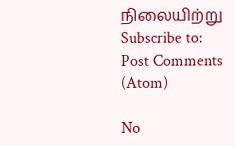நிலையிற்று
Subscribe to:
Post Comments (Atom)

No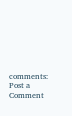comments:
Post a Comment